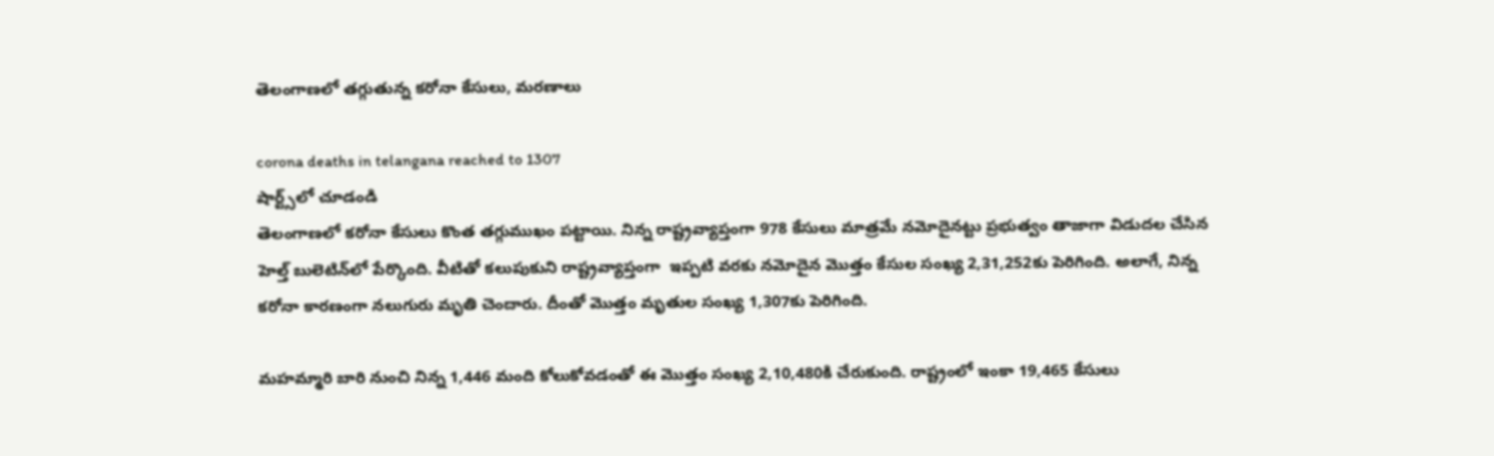తెలంగాణలో తగ్గుతున్న కరోనా కేసులు, మరణాలు

corona deaths in telangana reached to 1307
షార్ట్స్‌లో చూడండి
తెలంగాణలో కరోనా కేసులు కొంత తగ్గుముఖం పట్టాయి. నిన్న రాష్ట్రవ్యాప్తంగా 978 కేసులు మాత్రమే నమోదైనట్టు ప్రభుత్వం తాజాగా విడుదల చేసిన హెల్త్ బులెటిన్‌లో పేర్కొంది. వీటితో కలుపుకుని రాష్ట్రవ్యాప్తంగా  ఇప్పటి వరకు నమోదైన మొత్తం కేసుల సంఖ్య 2,31,252కు పెరిగింది. అలాగే, నిన్న కరోనా కారణంగా నలుగురు మృతి చెందారు. దీంతో మొత్తం మృతుల సంఖ్య 1,307కు పెరిగింది.

మహమ్మారి బారి నుంచి నిన్న 1,446 మంది కోలుకోవడంతో ఈ మొత్తం సంఖ్య 2,10,480కి చేరుకుంది. రాష్ట్రంలో ఇంకా 19,465 కేసులు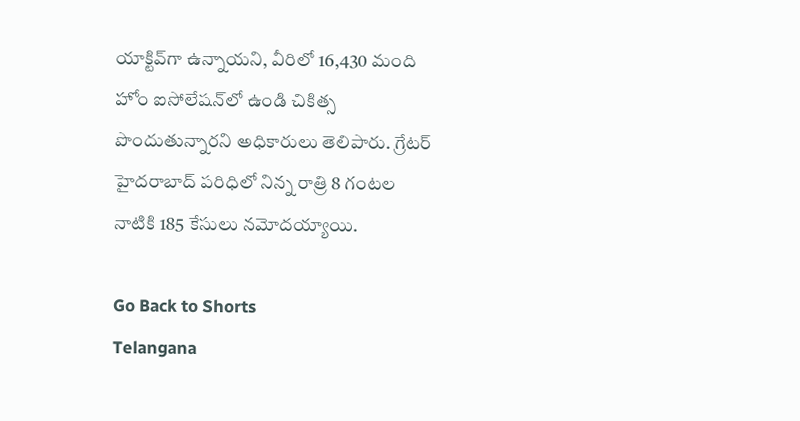యాక్టివ్‌గా ఉన్నాయని, వీరిలో 16,430 మంది హోం ఐసోలేషన్‌లో ఉండి చికిత్స పొందుతున్నారని అధికారులు తెలిపారు. గ్రేటర్ హైదరాబాద్ పరిధిలో నిన్న రాత్రి 8 గంటల నాటికి 185 కేసులు నమోదయ్యాయి.

Go Back to Shorts
Telangana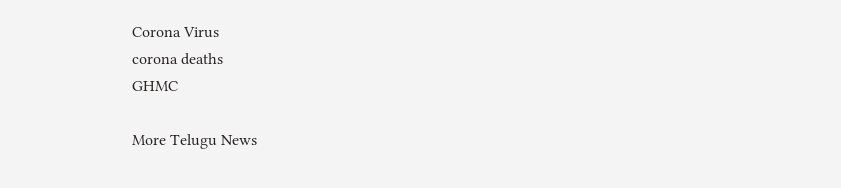Corona Virus
corona deaths
GHMC

More Telugu News